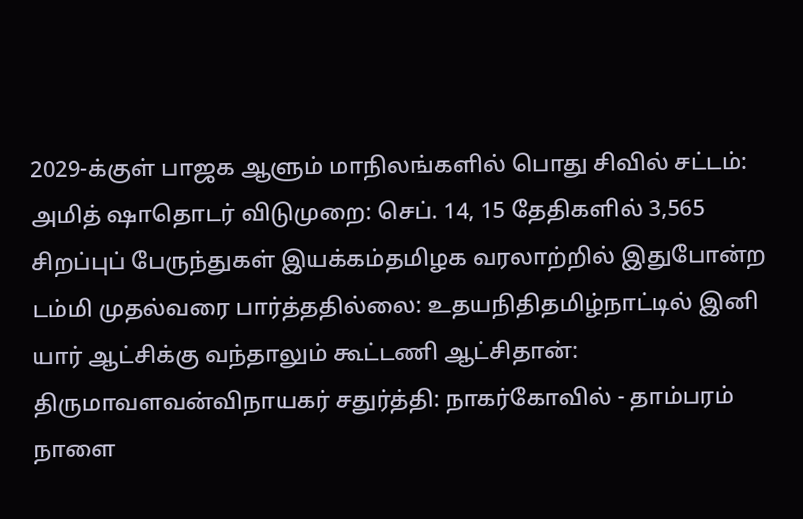2029-க்குள் பாஜக ஆளும் மாநிலங்களில் பொது சிவில் சட்டம்: அமித் ஷாதொடர் விடுமுறை: செப். 14, 15 தேதிகளில் 3,565 சிறப்புப் பேருந்துகள் இயக்கம்தமிழக வரலாற்றில் இதுபோன்ற டம்மி முதல்வரை பார்த்ததில்லை: உதயநிதிதமிழ்நாட்டில் இனி யார் ஆட்சிக்கு வந்தாலும் கூட்டணி ஆட்சிதான்: திருமாவளவன்விநாயகர் சதுர்த்தி: நாகர்கோவில் - தாம்பரம் நாளை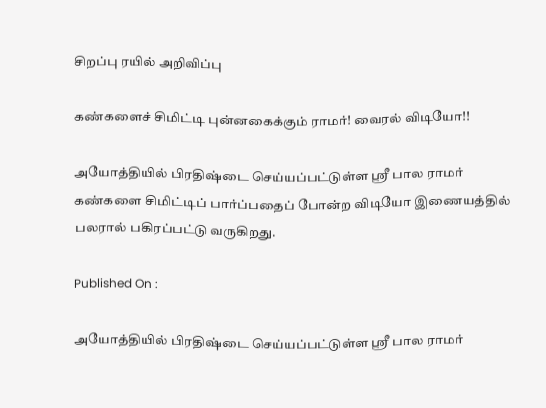சிறப்பு ரயில் அறிவிப்பு

கண்களைச் சிமிட்டி புன்னகைக்கும் ராமர்! வைரல் விடியோ!!

அயோத்தியில் பிரதிஷ்டை செய்யப்பட்டுள்ள ஸ்ரீ பால ராமர் கண்களை சிமிட்டிப் பார்ப்பதைப் போன்ற விடியோ இணையத்தில் பலரால் பகிரப்பட்டு வருகிறது.

Published On :

அயோத்தியில் பிரதிஷ்டை செய்யப்பட்டுள்ள ஸ்ரீ பால ராமர்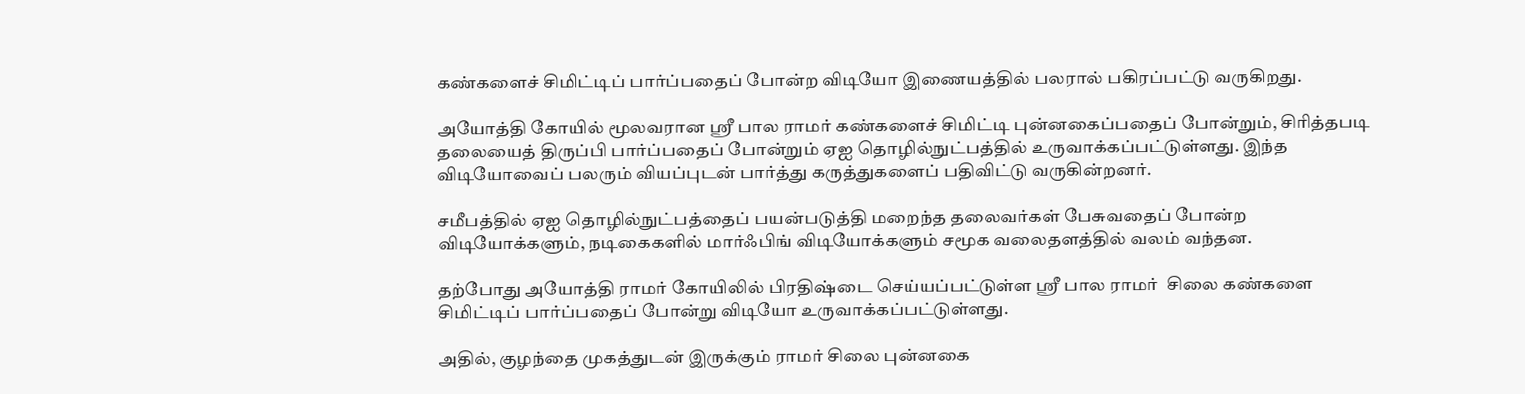கண்களைச் சிமிட்டிப் பார்ப்பதைப் போன்ற விடியோ இணையத்தில் பலரால் பகிரப்பட்டு வருகிறது.

அயோத்தி கோயில் மூலவரான ஸ்ரீ பால ராமர் கண்களைச் சிமிட்டி புன்னகைப்பதைப் போன்றும், சிரித்தபடி தலையைத் திருப்பி பார்ப்பதைப் போன்றும் ஏஐ தொழில்நுட்பத்தில் உருவாக்கப்பட்டுள்ளது. இந்த விடியோவைப் பலரும் வியப்புடன் பார்த்து கருத்துகளைப் பதிவிட்டு வருகின்றனர்.

சமீபத்தில் ஏஐ தொழில்நுட்பத்தைப் பயன்படுத்தி மறைந்த தலைவர்கள் பேசுவதைப் போன்ற விடியோக்களும், நடிகைகளில் மார்ஃபிங் விடியோக்களும் சமூக வலைதளத்தில் வலம் வந்தன.

தற்போது அயோத்தி ராமர் கோயிலில் பிரதிஷ்டை செய்யப்பட்டுள்ள ஸ்ரீ பால ராமர்  சிலை கண்களை சிமிட்டிப் பார்ப்பதைப் போன்று விடியோ உருவாக்கப்பட்டுள்ளது.

அதில், குழந்தை முகத்துடன் இருக்கும் ராமர் சிலை புன்னகை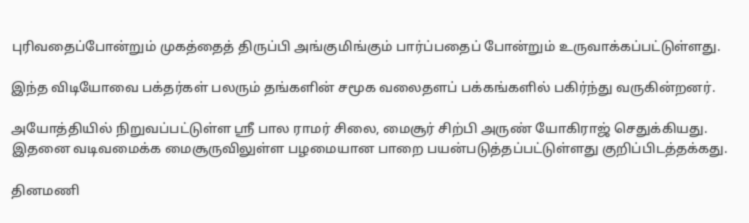புரிவதைப்போன்றும் முகத்தைத் திருப்பி அங்குமிங்கும் பார்ப்பதைப் போன்றும் உருவாக்கப்பட்டுள்ளது.

இந்த விடியோவை பக்தர்கள் பலரும் தங்களின் சமூக வலைதளப் பக்கங்களில் பகிர்ந்து வருகின்றனர்.

அயோத்தியில் நிறுவப்பட்டுள்ள ஸ்ரீ பால ராமர் சிலை, மைசூர் சிற்பி அருண் யோகிராஜ் செதுக்கியது. இதனை வடிவமைக்க மைசூருவிலுள்ள பழமையான பாறை பயன்படுத்தப்பட்டுள்ளது குறிப்பிடத்தக்கது.

தினமணி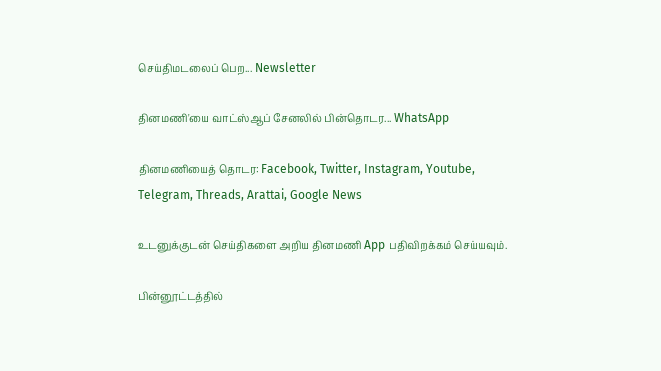செய்திமடலைப் பெற... Newsletter

தினமணி'யை வாட்ஸ்ஆப் சேனலில் பின்தொடர... WhatsApp

தினமணியைத் தொடர: Facebook, Twitter, Instagram, Youtube, Telegram, Threads, Arattai, Google News

உடனுக்குடன் செய்திகளை அறிய தினமணி App பதிவிறக்கம் செய்யவும்.

பின்னூட்டத்தில்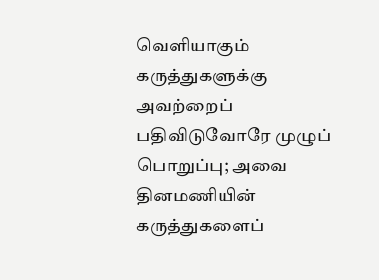வெளியாகும் கருத்துகளுக்கு அவற்றைப் பதிவிடுவோரே முழுப் பொறுப்பு; அவை தினமணியின் கருத்துகளைப்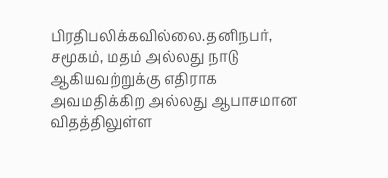பிரதிபலிக்கவில்லை.தனிநபர், சமூகம், மதம் அல்லது நாடு ஆகியவற்றுக்கு எதிராக அவமதிக்கிற அல்லது ஆபாசமான விதத்திலுள்ள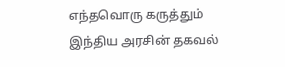எந்தவொரு கருத்தும் இந்திய அரசின் தகவல்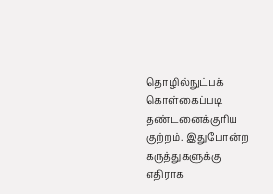தொழில்நுட்பக் கொள்கைப்படி தண்டனைக்குரிய குற்றம். இதுபோன்ற கருத்துகளுக்கு எதிராக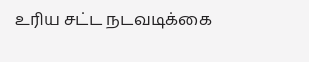உரிய சட்ட நடவடிக்கை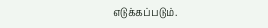எடுக்கப்படும்.